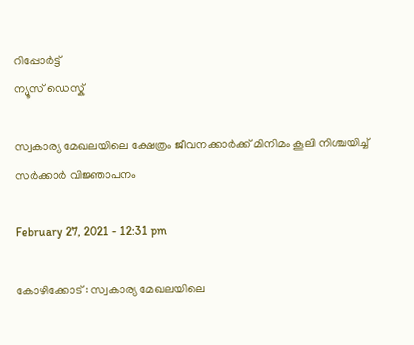റിപ്പോര്‍ട്ട്
ന്യൂസ് ഡെസ്ക്

സ്വകാര്യ മേഖലയിലെ ക്ഷേത്രം ജീവനക്കാര്‍ക്ക്‌ മിനിമം കൂലി നിശ്ചയിച്ച്‌ സര്‍ക്കാര്‍ വിജ്ഞാപനം

February 27, 2021 - 12:31 pm

കോഴിക്കോട്‌ : സ്വകാര്യ മേഖലയിലെ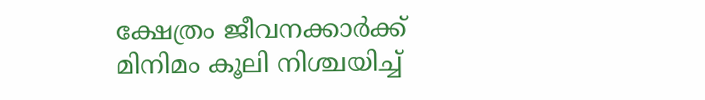ക്ഷേത്രം ജീവനക്കാര്‍ക്ക്‌ മിനിമം കൂലി നിശ്ചയിച്ച്‌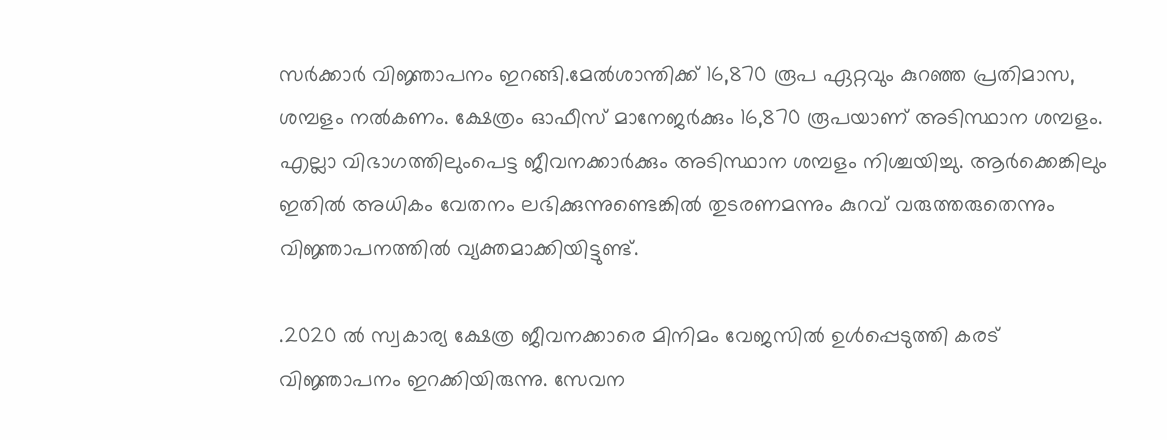സര്‍ക്കാര്‍ വിജ്ഞാപനം ഇറങ്ങി.മേല്‍ശാന്തിക്ക്‌ 16,870 രൂപ ഏറ്റവും കുറഞ്ഞ പ്രതിമാസ, ശമ്പളം നല്‍കണം. ക്ഷേത്രം ഓഫീസ്‌ മാനേജര്‍ക്കും 16,870 രൂപയാണ്‌ അടിസ്ഥാന ശമ്പളം. എല്ലാ വിഭാഗത്തിലുംപെട്ട ജീവനക്കാര്‍ക്കും അടിസ്ഥാന ശമ്പളം നിശ്ചയിച്ചു. ആര്‍ക്കെങ്കിലും ഇതില്‍ അധികം വേതനം ലഭിക്കുന്നുണ്ടെങ്കില്‍ തുടരണമന്നും കുറവ്‌ വരുത്തരുതെന്നും വിജ്ഞാപനത്തില്‍ വ്യക്തമാക്കിയിട്ടുണ്ട്‌.

.2020 ല്‍ സ്വകാര്യ ക്ഷേത്ര ജീവനക്കാരെ മിനിമം വേജസില്‍ ഉള്‍പ്പെടുത്തി കരട്‌ വിജ്ഞാപനം ഇറക്കിയിരുന്നു. സേവന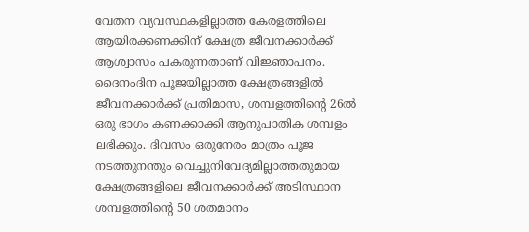വേതന വ്യവസ്ഥകളില്ലാത്ത കേരളത്തിലെ ആയിരക്കണക്കിന്‌ ക്ഷേത്ര ജീവനക്കാര്‍ക്ക്‌ ആശ്വാസം പകരുന്നതാണ്‌ വിജ്ഞാപനം. ദൈനംദിന പൂജയില്ലാത്ത ക്ഷേത്രങ്ങളില്‍ ജീവനക്കാര്‍ക്ക്‌ പ്രതിമാസ, ശമ്പളത്തിന്‍റെ 26ല്‍ ഒരു ഭാഗം കണക്കാക്കി ആനുപാതിക ശമ്പളം ലഭിക്കും. ദിവസം ഒരുനേരം മാത്രം പൂജ നടത്തുനന്തും വെച്ചുനിവേദ്യമില്ലാത്തതുമായ ക്ഷേത്രങ്ങളിലെ ജീവനക്കാര്‍ക്ക്‌ അടിസ്ഥാന ശമ്പളത്തിന്റെ 50 ശതമാനം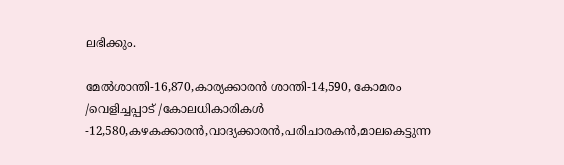ലഭിക്കും.

മേല്‍ശാന്തി-16,870,കാര്യക്കാരന്‍ ശാന്തി-14,590, കോമരം /വെളിച്ചപ്പാട്‌ /കോലധികാരികള്‍ -12,580,കഴകക്കാരന്‍,വാദ്യക്കാരന്‍,പരിചാരകന്‍,മാലകെട്ടുന്ന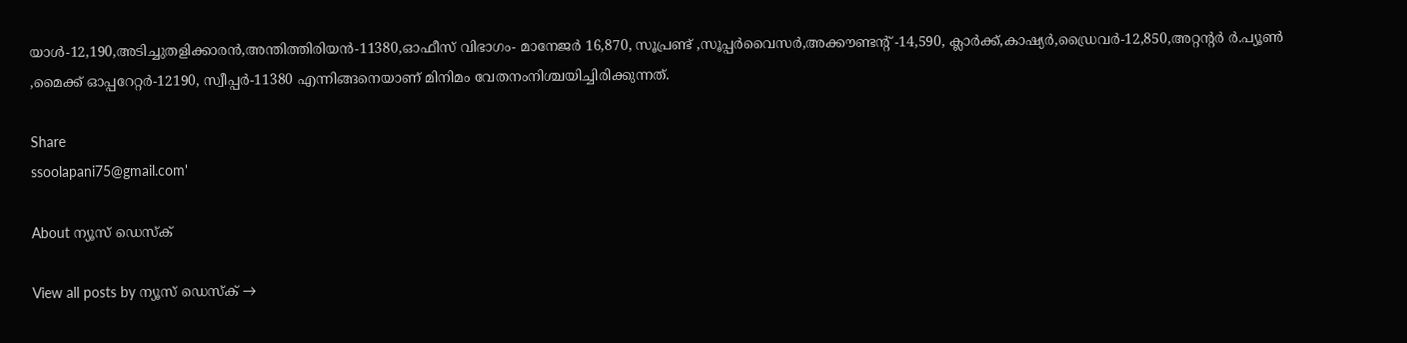യാള്‍-12,190,അടിച്ചുതളിക്കാരന്‍,അന്തിത്തിരിയന്‍-11380,ഓഫീസ്‌ വിഭാഗം- മാനേജര്‍ 16,870, സൂപ്രണ്ട്‌ ,സൂപ്പര്‍വൈസര്‍,അക്കൗണ്ടന്‍റ് -14,590, ക്ലാര്‍ക്ക്‌,കാഷ്യര്‍,ഡ്രൈവര്‍-12,850,അറ്റന്‍റര്‍ ര്‍.പ്യൂണ്‍ ,മൈക്ക്‌ ഓപ്പറേറ്റര്‍-12190, സ്വീപ്പര്‍-11380 എന്നിങ്ങനെയാണ്‌ മിനിമം വേതനംനിശ്ചയിച്ചിരിക്കുന്നത്‌.

Share
ssoolapani75@gmail.com'

About ന്യൂസ് ഡെസ്ക്

View all posts by ന്യൂസ് ഡെസ്ക് →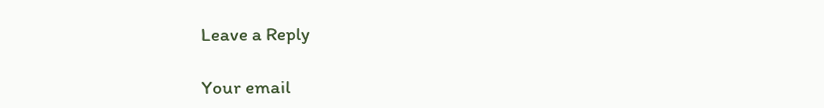Leave a Reply

Your email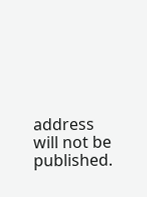address will not be published.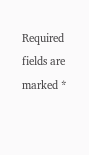Required fields are marked *